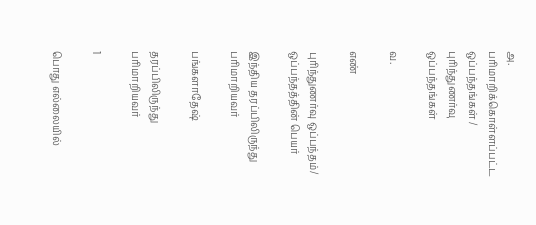அ. பரிமாறிக்கொள்ளப்பட்ட ஒப்பந்தங்கள் / புரிந்துணர்வு ஒப்பந்தங்கள்

வ.

எண்

புரிந்துணர்வு ஒப்பந்தம்/ ஒப்பந்தத்தின் பெயர்

இந்திய தரப்பிலிருந்து பரிமாறியவர்

பங்களாதேஷ்

தரப்பிலிருந்து பரிமாறியவர்

1

பொது எல்லையில்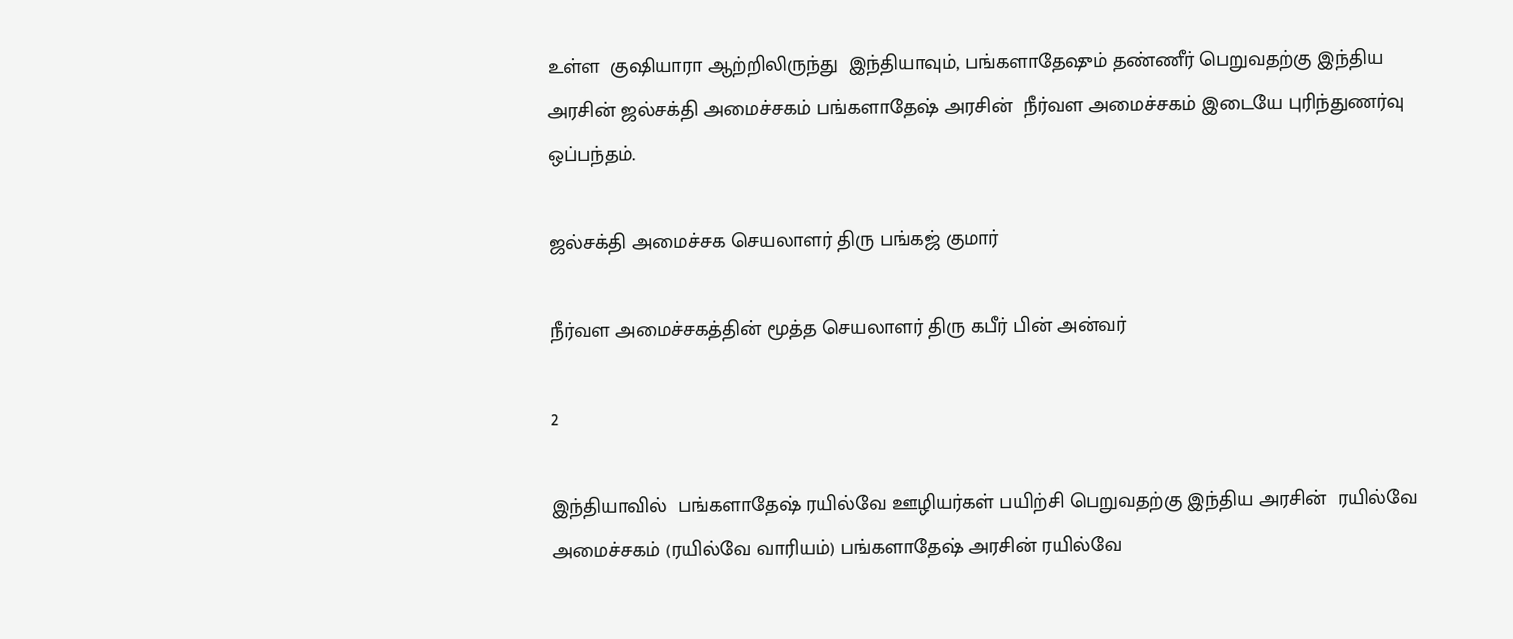உள்ள  குஷியாரா ஆற்றிலிருந்து  இந்தியாவும், பங்களாதேஷும் தண்ணீர் பெறுவதற்கு இந்திய அரசின் ஜல்சக்தி அமைச்சகம் பங்களாதேஷ் அரசின்  நீர்வள அமைச்சகம் இடையே புரிந்துணர்வு ஒப்பந்தம்.

ஜல்சக்தி அமைச்சக செயலாளர் திரு பங்கஜ் குமார்

நீர்வள அமைச்சகத்தின் மூத்த செயலாளர் திரு கபீர் பின் அன்வர்

2

இந்தியாவில்  பங்களாதேஷ் ரயில்வே ஊழியர்கள் பயிற்சி பெறுவதற்கு இந்திய அரசின்  ரயில்வே அமைச்சகம் (ரயில்வே வாரியம்) பங்களாதேஷ் அரசின் ரயில்வே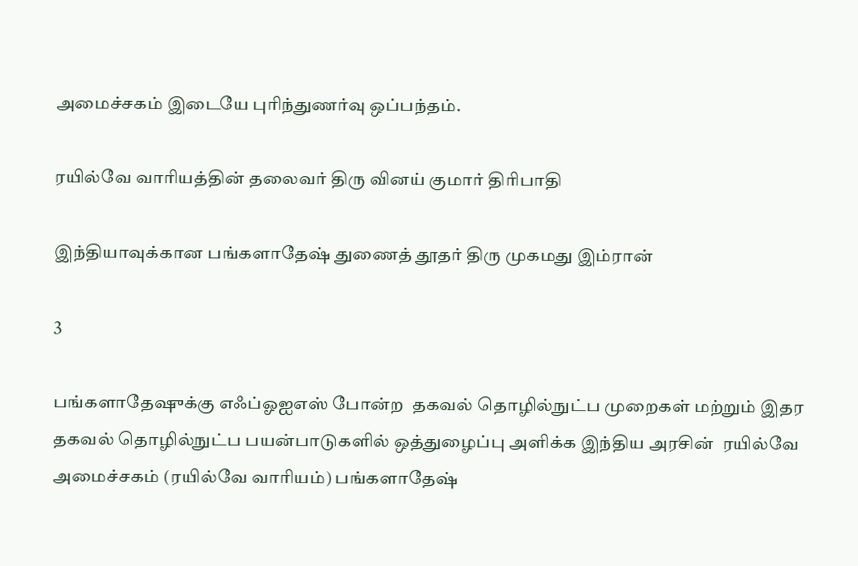அமைச்சகம் இடையே புரிந்துணர்வு ஒப்பந்தம்.

ரயில்வே வாரியத்தின் தலைவர் திரு வினய் குமார் திரிபாதி

இந்தியாவுக்கான பங்களாதேஷ் துணைத் தூதர் திரு முகமது இம்ரான்

3

பங்களாதேஷுக்கு எஃப்ஓஐஎஸ் போன்ற  தகவல் தொழில்நுட்ப முறைகள் மற்றும் இதர தகவல் தொழில்நுட்ப பயன்பாடுகளில் ஒத்துழைப்பு அளிக்க இந்திய அரசின்  ரயில்வே அமைச்சகம் (ரயில்வே வாரியம்) பங்களாதேஷ்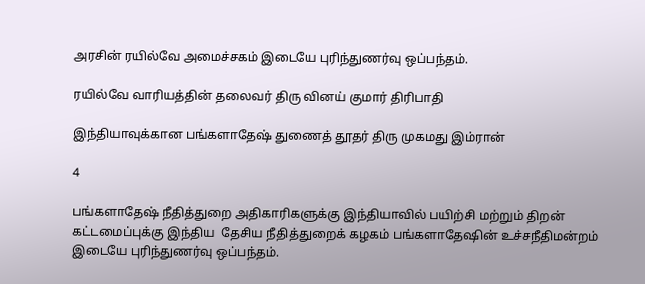அரசின் ரயில்வே அமைச்சகம் இடையே புரிந்துணர்வு ஒப்பந்தம்.

ரயில்வே வாரியத்தின் தலைவர் திரு வினய் குமார் திரிபாதி

இந்தியாவுக்கான பங்களாதேஷ் துணைத் தூதர் திரு முகமது இம்ரான்

4

பங்களாதேஷ் நீதித்துறை அதிகாரிகளுக்கு இந்தியாவில் பயிற்சி மற்றும் திறன் கட்டமைப்புக்கு இந்திய  தேசிய நீதித்துறைக் கழகம் பங்களாதேஷின் உச்சநீதிமன்றம் இடையே புரிந்துணர்வு ஒப்பந்தம்.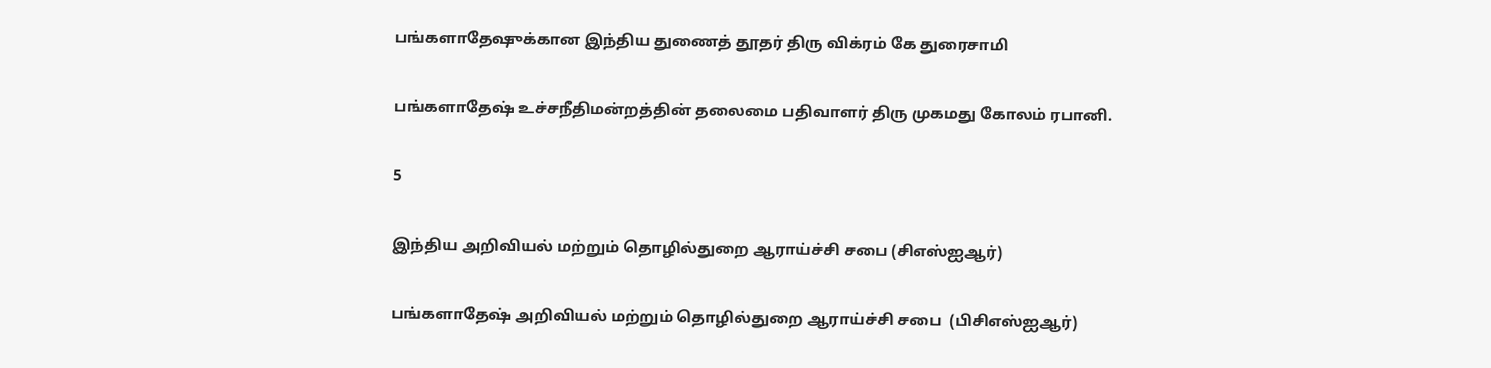பங்களாதேஷுக்கான இந்திய துணைத் தூதர் திரு விக்ரம் கே துரைசாமி

பங்களாதேஷ் உச்சநீதிமன்றத்தின் தலைமை பதிவாளர் திரு முகமது கோலம் ரபானி.

5

இந்திய அறிவியல் மற்றும் தொழில்துறை ஆராய்ச்சி சபை (சிஎஸ்ஐஆர்)

பங்களாதேஷ் அறிவியல் மற்றும் தொழில்துறை ஆராய்ச்சி சபை  (பிசிஎஸ்ஐஆர்)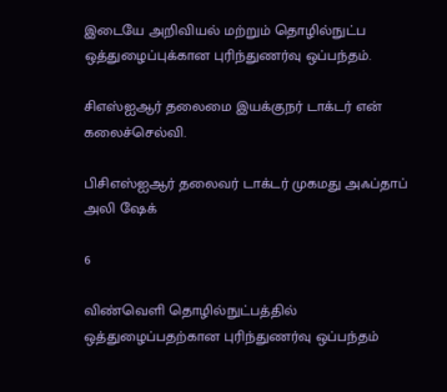இடையே அறிவியல் மற்றும் தொழில்நுட்ப ஒத்துழைப்புக்கான புரிந்துணர்வு ஒப்பந்தம்.

சிஎஸ்ஐஆர் தலைமை இயக்குநர் டாக்டர் என் கலைச்செல்வி.

பிசிஎஸ்ஐஆர் தலைவர் டாக்டர் முகமது அஃப்தாப் அலி ஷேக்

6

விண்வெளி தொழில்நுட்பத்தில் ஒத்துழைப்பதற்கான புரிந்துணர்வு ஒப்பந்தம்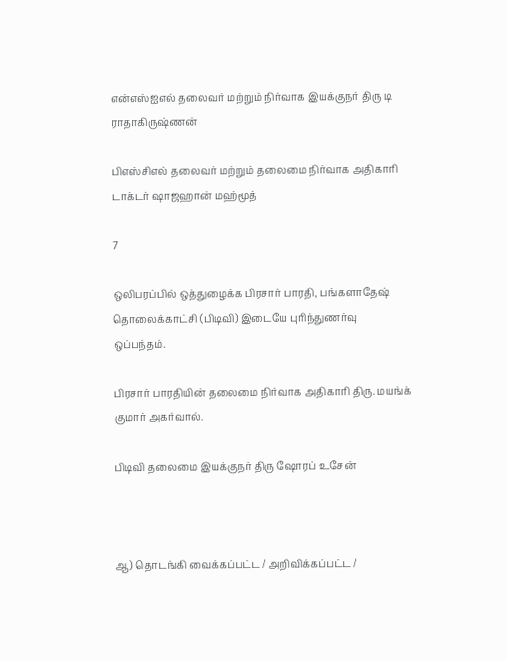என்எஸ்ஐஎல் தலைவர் மற்றும் நிர்வாக இயக்குநர் திரு டி ராதாகிருஷ்ணன்

பிஎஸ்சிஎல் தலைவர் மற்றும் தலைமை நிர்வாக அதிகாரி டாக்டர் ஷாஜஹான் மஹ்மூத்

7

ஒலிபரப்பில் ஒத்துழைக்க பிரசார் பாரதி, பங்களாதேஷ் தொலைக்காட்சி (பிடிவி) இடையே புரிந்துணர்வு ஒப்பந்தம்.

பிரசார் பாரதியின் தலைமை நிர்வாக அதிகாரி திரு. மயங்க் குமார் அகர்வால்.

பிடிவி தலைமை இயக்குநர் திரு ஷோரப் உசேன்



ஆ) தொடங்கி வைக்கப்பட்ட / அறிவிக்கப்பட்ட /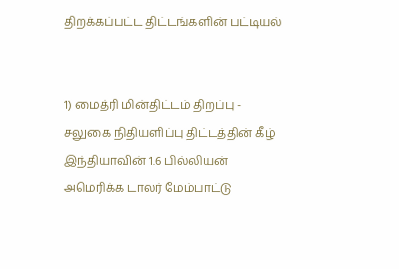திறக்கப்பட்ட திட்டங்களின் பட்டியல்


1) மைத்ரி மின்திட்டம் திறப்பு - சலுகை நிதியளிப்பு திட்டத்தின் கீழ் இந்தியாவின் 1.6 பில்லியன் அமெரிக்க டாலர் மேம்பாட்டு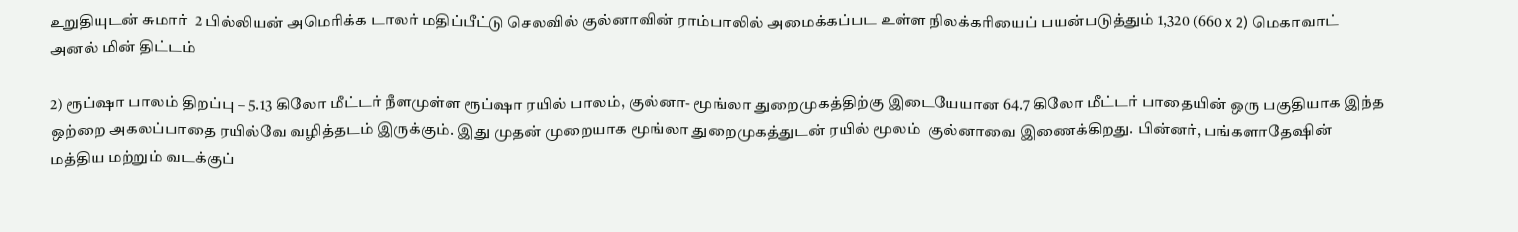உறுதியுடன் சுமார்  2 பில்லியன் அமெரிக்க டாலர் மதிப்பீட்டு செலவில் குல்னாவின் ராம்பாலில் அமைக்கப்பட உள்ள நிலக்கரியைப் பயன்படுத்தும் 1,320 (660 x 2) மெகாவாட் அனல் மின் திட்டம்

2) ரூப்ஷா பாலம் திறப்பு – 5.13 கிலோ மீட்டர் நீளமுள்ள ரூப்ஷா ரயில் பாலம், குல்னா- மூங்லா துறைமுகத்திற்கு இடையேயான 64.7 கிலோ மீட்டர் பாதையின் ஒரு பகுதியாக இந்த ஒற்றை அகலப்பாதை ரயில்வே வழித்தடம் இருக்கும். இது முதன் முறையாக மூங்லா துறைமுகத்துடன் ரயில் மூலம்  குல்னாவை இணைக்கிறது. பின்னர், பங்களாதேஷின் மத்திய மற்றும் வடக்குப்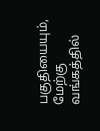பகுதியையும், மேற்கு வங்கத்தில்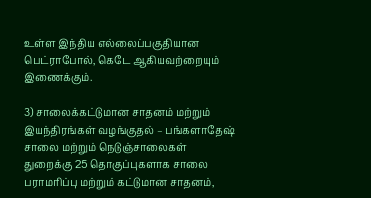உள்ள இந்திய எல்லைப்பகுதியான பெட்ராபோல், கெடே ஆகியவற்றையும் இணைக்கும்.

3) சாலைக்கட்டுமான சாதனம் மற்றும் இயந்திரங்கள் வழங்குதல் – பங்களாதேஷ் சாலை மற்றும் நெடுஞ்சாலைகள் துறைக்கு 25 தொகுப்புகளாக சாலை பராமரிப்பு மற்றும் கட்டுமான சாதனம்,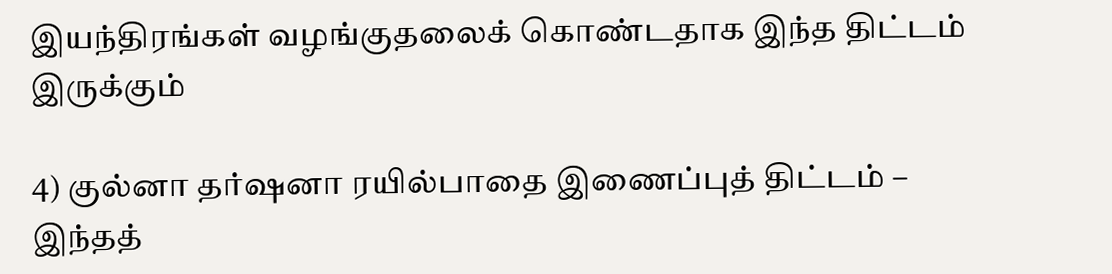இயந்திரங்கள் வழங்குதலைக் கொண்டதாக இந்த திட்டம் இருக்கும்

4) குல்னா தர்ஷனா ரயில்பாதை இணைப்புத் திட்டம் – இந்தத்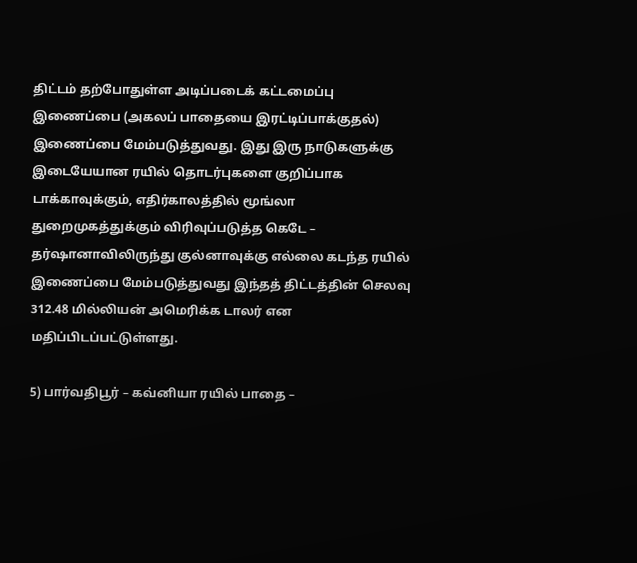திட்டம் தற்போதுள்ள அடிப்படைக் கட்டமைப்பு இணைப்பை (அகலப் பாதையை இரட்டிப்பாக்குதல்) இணைப்பை மேம்படுத்துவது. இது இரு நாடுகளுக்கு இடையேயான ரயில் தொடர்புகளை குறிப்பாக டாக்காவுக்கும், எதிர்காலத்தில் மூங்லா துறைமுகத்துக்கும் விரிவுப்படுத்த கெடே – தர்ஷானாவிலிருந்து குல்னாவுக்கு எல்லை கடந்த ரயில் இணைப்பை மேம்படுத்துவது இந்தத் திட்டத்தின் செலவு 312.48 மில்லியன் அமெரிக்க டாலர் என மதிப்பிடப்பட்டுள்ளது.

5) பார்வதிபூர் – கவ்னியா ரயில் பாதை –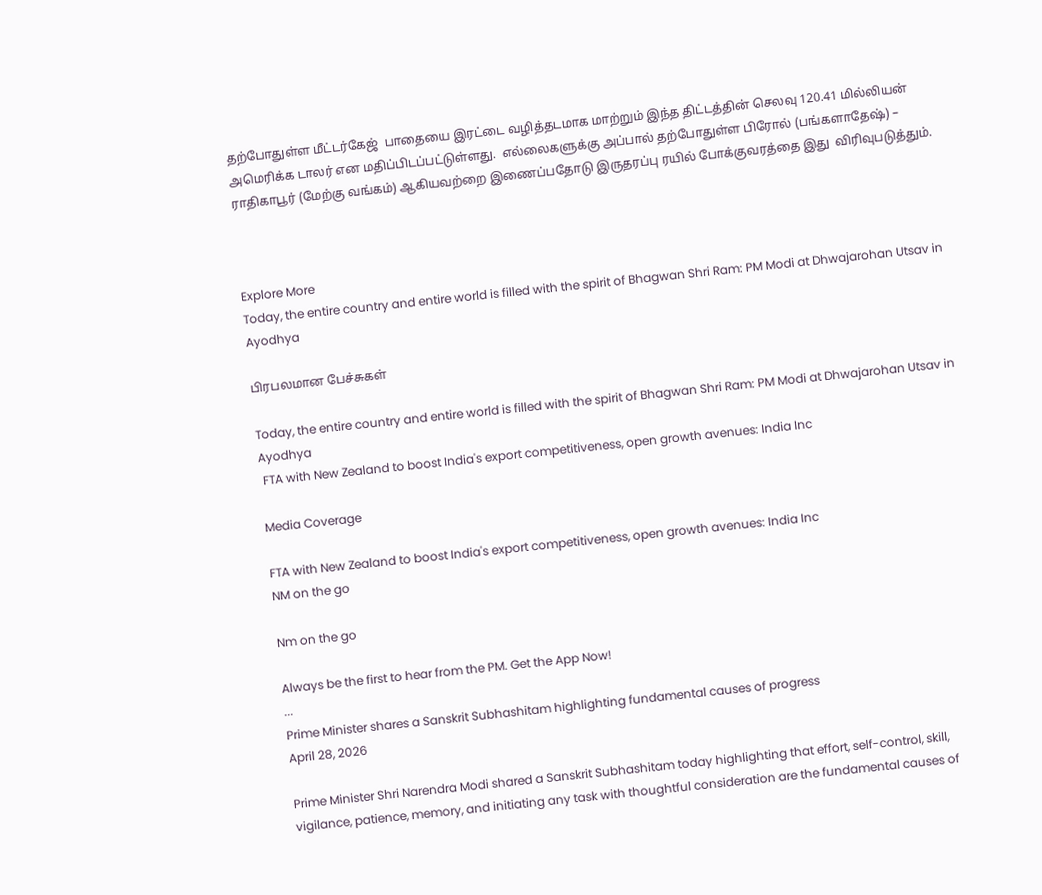தற்போதுள்ள மீட்டர்கேஜ்  பாதையை இரட்டை வழித்தடமாக மாற்றும் இந்த திட்டத்தின் செலவு 120.41 மில்லியன் அமெரிக்க டாலர் என மதிப்பிடப்பட்டுள்ளது.  எல்லைகளுக்கு அப்பால் தற்போதுள்ள பிரோல் (பங்களாதேஷ்) – ராதிகாபூர் (மேற்கு வங்கம்) ஆகியவற்றை இணைப்பதோடு இருதரப்பு ரயில் போக்குவரத்தை இது  விரிவுபடுத்தும்.



Explore More
Today, the entire country and entire world is filled with the spirit of Bhagwan Shri Ram: PM Modi at Dhwajarohan Utsav in Ayodhya

பிரபலமான பேச்சுகள்

Today, the entire country and entire world is filled with the spirit of Bhagwan Shri Ram: PM Modi at Dhwajarohan Utsav in Ayodhya
 FTA with New Zealand to boost India's export competitiveness, open growth avenues: India Inc

Media Coverage

FTA with New Zealand to boost India's export competitiveness, open growth avenues: India Inc
NM on the go

Nm on the go

Always be the first to hear from the PM. Get the App Now!
...
Prime Minister shares a Sanskrit Subhashitam highlighting fundamental causes of progress
April 28, 2026

Prime Minister Shri Narendra Modi shared a Sanskrit Subhashitam today highlighting that effort, self-control, skill, vigilance, patience, memory, and initiating any task with thoughtful consideration are the fundamental causes of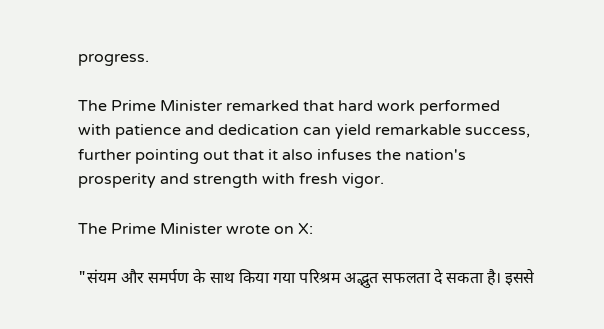progress.

The Prime Minister remarked that hard work performed with patience and dedication can yield remarkable success, further pointing out that it also infuses the nation's prosperity and strength with fresh vigor.

The Prime Minister wrote on X:

"संयम और समर्पण के साथ किया गया परिश्रम अद्भुत सफलता दे सकता है। इससे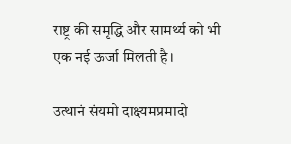राष्ट्र की समृद्धि और सामर्थ्य को भी एक नई ऊर्जा मिलती है।

उत्थानं संयमो दाक्ष्यमप्रमादो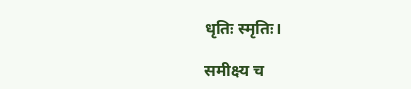धृतिः स्मृतिः।

समीक्ष्य च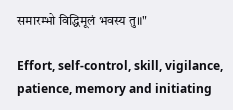समारम्भो विद्धिमूलं भवस्य तु॥"

Effort, self-control, skill, vigilance, patience, memory and initiating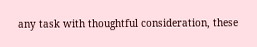any task with thoughtful consideration, these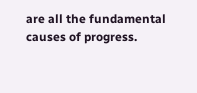are all the fundamental causes of progress.